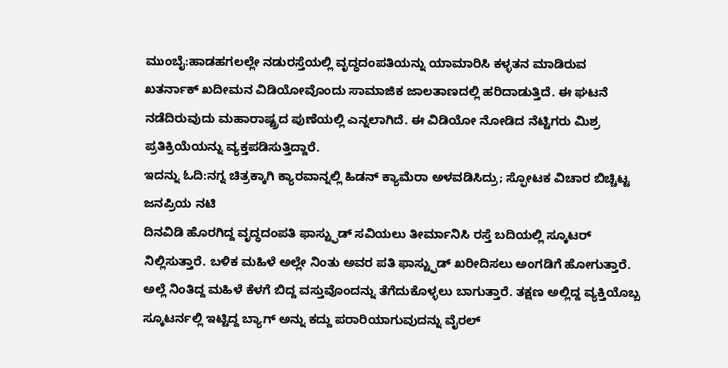ಮುಂಬೈ:ಹಾಡಹಗಲಲ್ಲೇ ನಡುರಸ್ತೆಯಲ್ಲಿ ವೃದ್ಧದಂಪತಿಯನ್ನು ಯಾಮಾರಿಸಿ ಕಳ್ಳತನ ಮಾಡಿರುವ ಖತರ್ನಾಕ್ ಖದೀಮನ ವಿಡಿಯೋವೊಂದು ಸಾಮಾಜಿಕ ಜಾಲತಾಣದಲ್ಲಿ ಹರಿದಾಡುತ್ತಿದೆ. ಈ ಘಟನೆ ನಡೆದಿರುವುದು ಮಹಾರಾಷ್ಟ್ರದ ಪುಣೆಯಲ್ಲಿ ಎನ್ನಲಾಗಿದೆ. ಈ ವಿಡಿಯೋ ನೋಡಿದ ನೆಟ್ಟಿಗರು ಮಿಶ್ರ ಪ್ರತಿಕ್ರಿಯೆಯನ್ನು ವ್ಯಕ್ತಪಡಿಸುತ್ತಿದ್ದಾರೆ.
ಇದನ್ನು ಓದಿ:ನಗ್ನ ಚಿತ್ರಕ್ಕಾಗಿ ಕ್ಯಾರವಾನ್ನಲ್ಲಿ ಹಿಡನ್ ಕ್ಯಾಮೆರಾ ಅಳವಡಿಸಿದ್ರು; ಸ್ಫೋಟಕ ವಿಚಾರ ಬಿಚ್ಚಿಟ್ಟ ಜನಪ್ರಿಯ ನಟಿ
ದಿನವಿಡಿ ಹೊರಗಿದ್ದ ವೃದ್ಧದಂಪತಿ ಫಾಸ್ಟ್ಫುಡ್ ಸವಿಯಲು ತೀರ್ಮಾನಿಸಿ ರಸ್ತೆ ಬದಿಯಲ್ಲಿ ಸ್ಕೂಟರ್ ನಿಲ್ಲಿಸುತ್ತಾರೆ. ಬಳಿಕ ಮಹಿಳೆ ಅಲ್ಲೇ ನಿಂತು ಅವರ ಪತಿ ಫಾಸ್ಟ್ಫುಡ್ ಖರೀದಿಸಲು ಅಂಗಡಿಗೆ ಹೋಗುತ್ತಾರೆ. ಅಲ್ಲೆ ನಿಂತಿದ್ದ ಮಹಿಳೆ ಕೆಳಗೆ ಬಿದ್ದ ವಸ್ತುವೊಂದನ್ನು ತೆಗೆದುಕೊಳ್ಳಲು ಬಾಗುತ್ತಾರೆ. ತಕ್ಷಣ ಅಲ್ಲಿದ್ದ ವ್ಯಕ್ತಿಯೊಬ್ಬ ಸ್ಕೂಟರ್ನಲ್ಲಿ ಇಟ್ಟಿದ್ದ ಬ್ಯಾಗ್ ಅನ್ನು ಕದ್ದು ಪರಾರಿಯಾಗುವುದನ್ನು ವೈರಲ್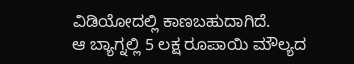ವಿಡಿಯೋದಲ್ಲಿ ಕಾಣಬಹುದಾಗಿದೆ.
ಆ ಬ್ಯಾಗ್ನಲ್ಲಿ 5 ಲಕ್ಷ ರೂಪಾಯಿ ಮೌಲ್ಯದ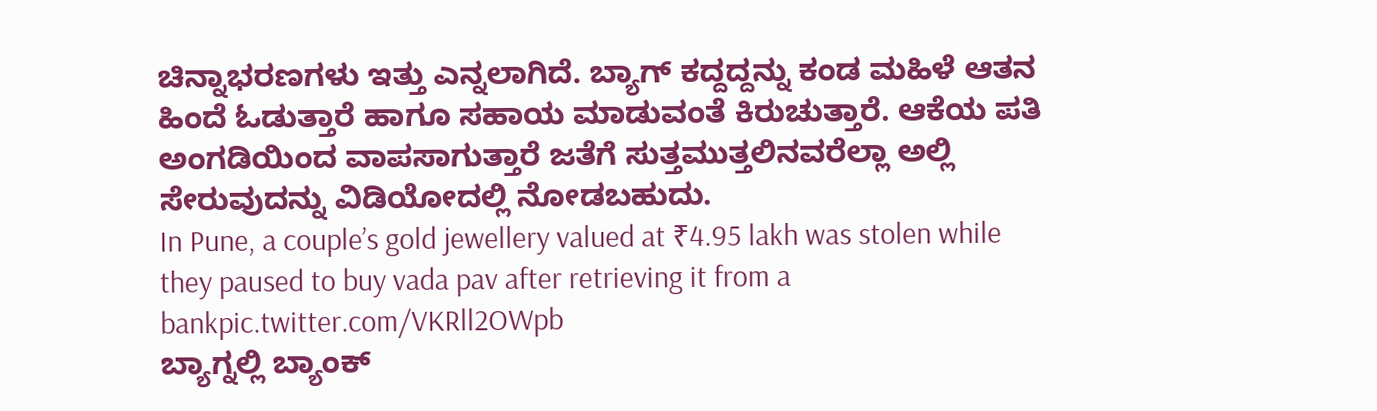ಚಿನ್ನಾಭರಣಗಳು ಇತ್ತು ಎನ್ನಲಾಗಿದೆ. ಬ್ಯಾಗ್ ಕದ್ದದ್ದನ್ನು ಕಂಡ ಮಹಿಳೆ ಆತನ ಹಿಂದೆ ಓಡುತ್ತಾರೆ ಹಾಗೂ ಸಹಾಯ ಮಾಡುವಂತೆ ಕಿರುಚುತ್ತಾರೆ. ಆಕೆಯ ಪತಿ ಅಂಗಡಿಯಿಂದ ವಾಪಸಾಗುತ್ತಾರೆ ಜತೆಗೆ ಸುತ್ತಮುತ್ತಲಿನವರೆಲ್ಲಾ ಅಲ್ಲಿ ಸೇರುವುದನ್ನು ವಿಡಿಯೋದಲ್ಲಿ ನೋಡಬಹುದು.
In Pune, a couple’s gold jewellery valued at ₹4.95 lakh was stolen while they paused to buy vada pav after retrieving it from a bankpic.twitter.com/VKRll2OWpb
ಬ್ಯಾಗ್ನಲ್ಲಿ ಬ್ಯಾಂಕ್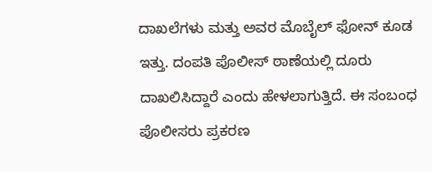ದಾಖಲೆಗಳು ಮತ್ತು ಅವರ ಮೊಬೈಲ್ ಫೋನ್ ಕೂಡ ಇತ್ತು. ದಂಪತಿ ಪೊಲೀಸ್ ಠಾಣೆಯಲ್ಲಿ ದೂರು ದಾಖಲಿಸಿದ್ದಾರೆ ಎಂದು ಹೇಳಲಾಗುತ್ತಿದೆ. ಈ ಸಂಬಂಧ ಪೊಲೀಸರು ಪ್ರಕರಣ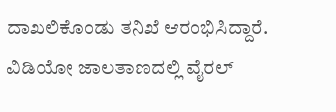ದಾಖಲಿಕೊಂಡು ತನಿಖೆ ಆರಂಭಿಸಿದ್ದಾರೆ. ವಿಡಿಯೋ ಜಾಲತಾಣದಲ್ಲಿ ವೈರಲ್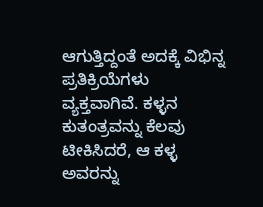ಆಗುತ್ತಿದ್ದಂತೆ ಅದಕ್ಕೆ ವಿಭಿನ್ನ ಪ್ರತಿಕ್ರಿಯೆಗಳು ವ್ಯಕ್ತವಾಗಿವೆ. ಕಳ್ಳನ ಕುತಂತ್ರವನ್ನು ಕೆಲವು ಟೀಕಿಸಿದರೆ, ಆ ಕಳ್ಳ ಅವರನ್ನು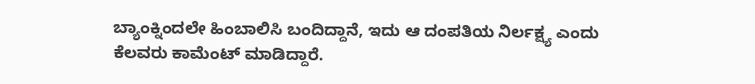ಬ್ಯಾಂಕ್ನಿಂದಲೇ ಹಿಂಬಾಲಿಸಿ ಬಂದಿದ್ದಾನೆ, ಇದು ಆ ದಂಪತಿಯ ನಿರ್ಲಕ್ಷ್ಯ ಎಂದು ಕೆಲವರು ಕಾಮೆಂಟ್ ಮಾಡಿದ್ದಾರೆ.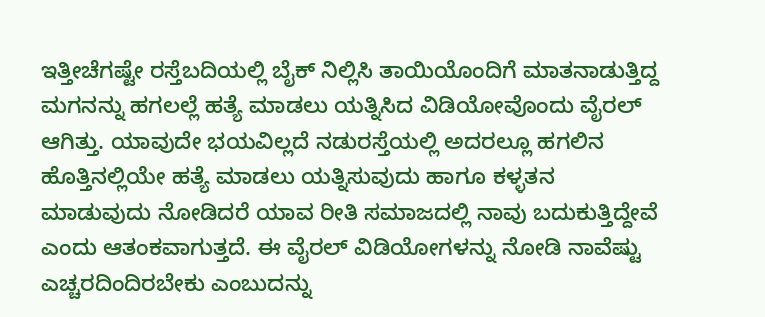ಇತ್ತೀಚೆಗಷ್ಟೇ ರಸ್ತೆಬದಿಯಲ್ಲಿ ಬೈಕ್ ನಿಲ್ಲಿಸಿ ತಾಯಿಯೊಂದಿಗೆ ಮಾತನಾಡುತ್ತಿದ್ದ ಮಗನನ್ನು ಹಗಲಲ್ಲೆ ಹತ್ಯೆ ಮಾಡಲು ಯತ್ನಿಸಿದ ವಿಡಿಯೋವೊಂದು ವೈರಲ್ ಆಗಿತ್ತು. ಯಾವುದೇ ಭಯವಿಲ್ಲದೆ ನಡುರಸ್ತೆಯಲ್ಲಿ ಅದರಲ್ಲೂ ಹಗಲಿನ ಹೊತ್ತಿನಲ್ಲಿಯೇ ಹತ್ಯೆ ಮಾಡಲು ಯತ್ನಿಸುವುದು ಹಾಗೂ ಕಳ್ಳತನ ಮಾಡುವುದು ನೋಡಿದರೆ ಯಾವ ರೀತಿ ಸಮಾಜದಲ್ಲಿ ನಾವು ಬದುಕುತ್ತಿದ್ದೇವೆ ಎಂದು ಆತಂಕವಾಗುತ್ತದೆ. ಈ ವೈರಲ್ ವಿಡಿಯೋಗಳನ್ನು ನೋಡಿ ನಾವೆಷ್ಟು ಎಚ್ಚರದಿಂದಿರಬೇಕು ಎಂಬುದನ್ನು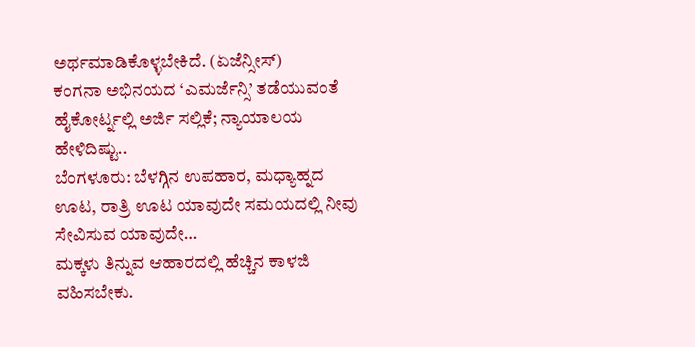ಅರ್ಥಮಾಡಿಕೊಳ್ಳಬೇಕಿದೆ. (ಏಜೆನ್ಸೀಸ್)
ಕಂಗನಾ ಅಭಿನಯದ ‘ಎಮರ್ಜೆನ್ಸಿ’ ತಡೆಯುವಂತೆ ಹೈಕೋರ್ಟ್ನಲ್ಲಿ ಅರ್ಜಿ ಸಲ್ಲಿಕೆ; ನ್ಯಾಯಾಲಯ ಹೇಳಿದಿಷ್ಟು..
ಬೆಂಗಳೂರು: ಬೆಳಗ್ಗಿನ ಉಪಹಾರ, ಮಧ್ಯಾಹ್ನದ ಊಟ, ರಾತ್ರಿ ಊಟ ಯಾವುದೇ ಸಮಯದಲ್ಲಿ ನೀವು ಸೇವಿಸುವ ಯಾವುದೇ…
ಮಕ್ಕಳು ತಿನ್ನುವ ಆಹಾರದಲ್ಲಿ ಹೆಚ್ಚಿನ ಕಾಳಜಿ ವಹಿಸಬೇಕು.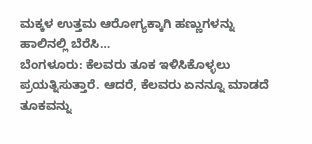ಮಕ್ಕಳ ಉತ್ತಮ ಆರೋಗ್ಯಕ್ಕಾಗಿ ಹಣ್ಣುಗಳನ್ನು ಹಾಲಿನಲ್ಲಿ ಬೆರೆಸಿ…
ಬೆಂಗಳೂರು: ಕೆಲವರು ತೂಕ ಇಳಿಸಿಕೊಳ್ಳಲು ಪ್ರಯತ್ನಿಸುತ್ತಾರೆ. ಆದರೆ, ಕೆಲವರು ಏನನ್ನೂ ಮಾಡದೆ ತೂಕವನ್ನು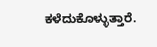ಕಳೆದುಕೊಳ್ಳುತ್ತಾರೆ.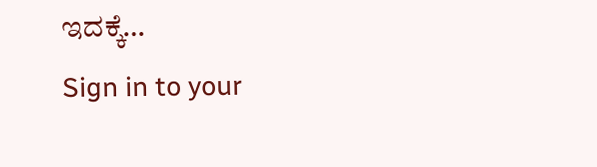ಇದಕ್ಕೆ…
Sign in to your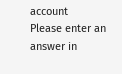account
Please enter an answer in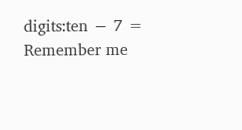digits:ten − 7 =
Remember me